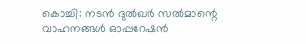കൊച്ചി: നടൻ ദുൽഖർ സൽമാന്റെ വാഹനങ്ങൾ ഓപ്പറേഷൻ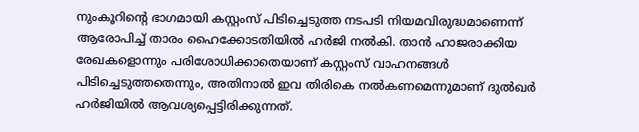നുംകൂറിന്റെ ഭാഗമായി കസ്റ്റംസ് പിടിച്ചെടുത്ത നടപടി നിയമവിരുദ്ധമാണെന്ന് ആരോപിച്ച് താരം ഹൈക്കോടതിയിൽ ഹർജി നൽകി. താൻ ഹാജരാക്കിയ രേഖകളൊന്നും പരിശോധിക്കാതെയാണ് കസ്റ്റംസ് വാഹനങ്ങൾ പിടിച്ചെടുത്തതെന്നും, അതിനാൽ ഇവ തിരികെ നൽകണമെന്നുമാണ് ദുൽഖർ ഹർജിയിൽ ആവശ്യപ്പെട്ടിരിക്കുന്നത്.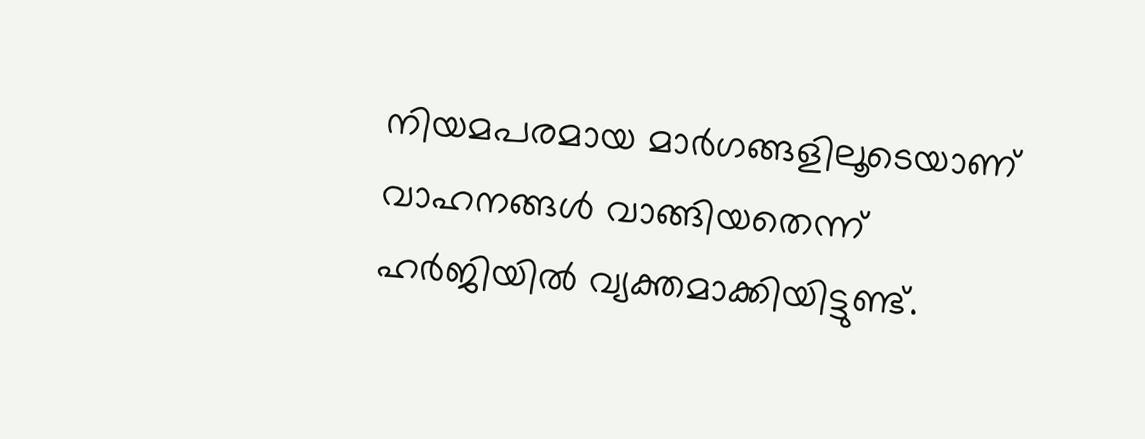നിയമപരമായ മാർഗങ്ങളിലൂടെയാണ് വാഹനങ്ങൾ വാങ്ങിയതെന്ന് ഹർജിയിൽ വ്യക്തമാക്കിയിട്ടുണ്ട്.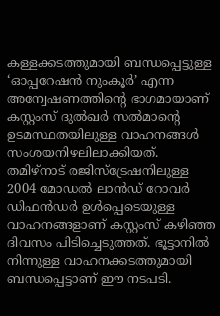കള്ളക്കടത്തുമായി ബന്ധപ്പെട്ടുള്ള ‘ഓപ്പറേഷൻ നുംകൂർ’ എന്ന അന്വേഷണത്തിന്റെ ഭാഗമായാണ് കസ്റ്റംസ് ദുൽഖർ സൽമാന്റെ ഉടമസ്ഥതയിലുള്ള വാഹനങ്ങൾ സംശയനിഴലിലാക്കിയത്. തമിഴ്നാട് രജിസ്ട്രേഷനിലുള്ള 2004 മോഡൽ ലാൻഡ് റോവർ ഡിഫൻഡർ ഉൾപ്പെടെയുള്ള വാഹനങ്ങളാണ് കസ്റ്റംസ് കഴിഞ്ഞ ദിവസം പിടിച്ചെടുത്തത്. ഭൂട്ടാനിൽ നിന്നുള്ള വാഹനക്കടത്തുമായി ബന്ധപ്പെട്ടാണ് ഈ നടപടി.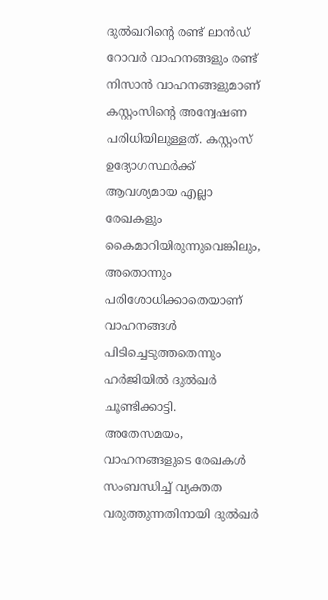ദുൽഖറിന്റെ രണ്ട് ലാൻഡ് റോവർ വാഹനങ്ങളും രണ്ട് നിസാൻ വാഹനങ്ങളുമാണ് കസ്റ്റംസിന്റെ അന്വേഷണ പരിധിയിലുള്ളത്. കസ്റ്റംസ് ഉദ്യോഗസ്ഥർക്ക് ആവശ്യമായ എല്ലാ രേഖകളും കൈമാറിയിരുന്നുവെങ്കിലും, അതൊന്നും പരിശോധിക്കാതെയാണ് വാഹനങ്ങൾ പിടിച്ചെടുത്തതെന്നും ഹർജിയിൽ ദുൽഖർ ചൂണ്ടിക്കാട്ടി.
അതേസമയം, വാഹനങ്ങളുടെ രേഖകൾ സംബന്ധിച്ച് വ്യക്തത വരുത്തുന്നതിനായി ദുൽഖർ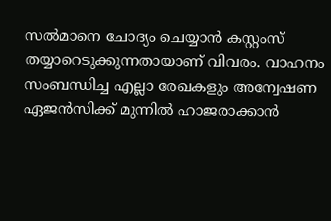സൽമാനെ ചോദ്യം ചെയ്യാൻ കസ്റ്റംസ് തയ്യാറെടുക്കുന്നതായാണ് വിവരം. വാഹനം സംബന്ധിച്ച എല്ലാ രേഖകളും അന്വേഷണ ഏജൻസിക്ക് മുന്നിൽ ഹാജരാക്കാൻ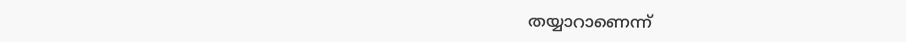തയ്യാറാണെന്ന്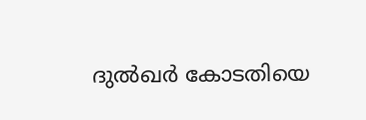ദുൽഖർ കോടതിയെ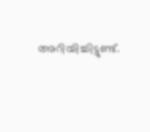അറിയിച്ചിട്ടുണ്ട്.